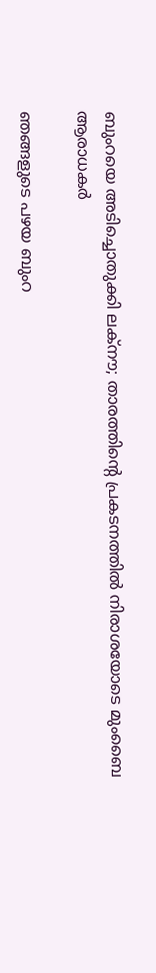ബുംറയെ അടിച്ചൊതുക്കി ലക്‌നൗ; താരത്തിന്റെ പ്രകടനത്തിൽ നിരാശയോടെ മുംബൈ ആരാധകർ

ഞങ്ങളുടെ പഴയ ബുംറ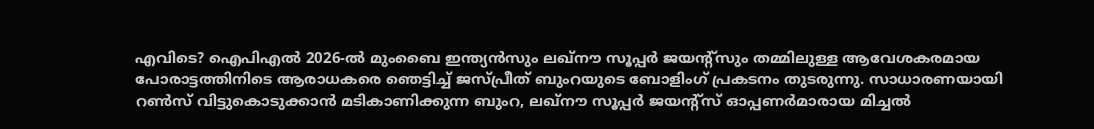എവിടെ? ഐപിഎൽ 2026-ൽ മുംബൈ ഇന്ത്യൻസും ലഖ്‌നൗ സൂപ്പർ ജയന്റ്‌സും തമ്മിലുള്ള ആവേശകരമായ പോരാട്ടത്തിനിടെ ആരാധകരെ ഞെട്ടിച്ച് ജസ്പ്രീത് ബുംറയുടെ ബോളിംഗ് പ്രകടനം തുടരുന്നു. സാധാരണയായി റൺസ് വിട്ടുകൊടുക്കാൻ മടികാണിക്കുന്ന ബുംറ, ലഖ്‌നൗ സൂപ്പർ ജയന്റ്‌സ് ഓപ്പണർമാരായ മിച്ചൽ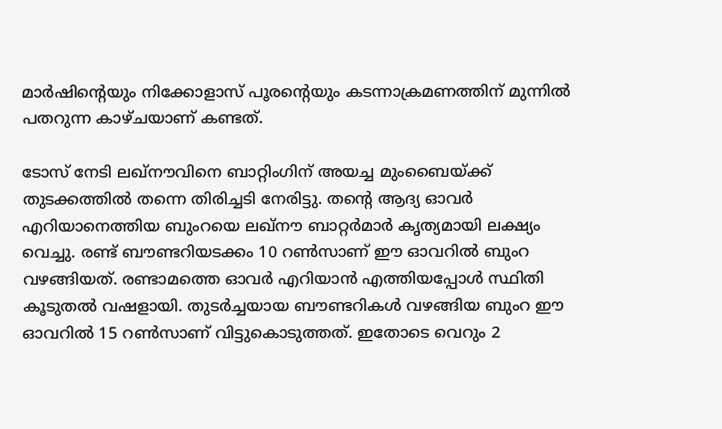മാർഷിന്റെയും നിക്കോളാസ് പൂരന്റെയും കടന്നാക്രമണത്തിന് മുന്നിൽ പതറുന്ന കാഴ്ചയാണ് കണ്ടത്.

ടോസ് നേടി ലഖ്‌നൗവിനെ ബാറ്റിംഗിന് അയച്ച മുംബൈയ്ക്ക് തുടക്കത്തിൽ തന്നെ തിരിച്ചടി നേരിട്ടു. തന്റെ ആദ്യ ഓവർ എറിയാനെത്തിയ ബുംറയെ ലഖ്‌നൗ ബാറ്റർമാർ കൃത്യമായി ലക്ഷ്യം വെച്ചു. രണ്ട് ബൗണ്ടറിയടക്കം 10 റൺസാണ് ഈ ഓവറിൽ ബുംറ വഴങ്ങിയത്. രണ്ടാമത്തെ ഓവർ എറിയാൻ എത്തിയപ്പോൾ സ്ഥിതി കൂടുതൽ വഷളായി. തുടർച്ചയായ ബൗണ്ടറികൾ വഴങ്ങിയ ബുംറ ഈ ഓവറിൽ 15 റൺസാണ് വിട്ടുകൊടുത്തത്. ഇതോടെ വെറും 2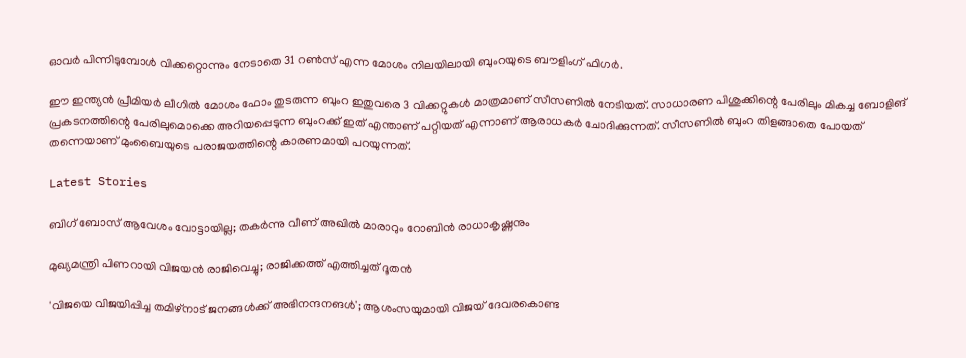ഓവർ പിന്നിടുമ്പോൾ വിക്കറ്റൊന്നും നേടാതെ 31 റൺസ് എന്ന മോശം നിലയിലായി ബുംറയുടെ ബൗളിംഗ് ഫിഗർ.

ഈ ഇന്ത്യൻ പ്രീമിയർ ലീഗിൽ മോശം ഫോം തുടരുന്ന ബുംറ ഇതുവരെ 3 വിക്കറ്റുകൾ മാത്രമാണ് സീസണിൽ നേടിയത്. സാധാരണ പിശുക്കിന്റെ പേരിലും മികച്ച ബോളിങ് പ്രകടനത്തിന്റെ പേരിലുമൊക്കെ അറിയപ്പെടുന്ന ബുംറക്ക് ഇത് എന്താണ് പറ്റിയത് എന്നാണ് ആരാധകർ ചോദിക്കുന്നത്. സീസണിൽ ബുംറ തിളങ്ങാതെ പോയത് തന്നെയാണ് മുംബൈയുടെ പരാജയത്തിന്റെ കാരണമായി പറയുന്നത്.

Latest Stories

ബിഗ് ബോസ് ആവേശം വോട്ടായില്ല; തകർന്നു വീണ് അഖിൽ മാരാറും റോബിൻ രാധാകൃഷ്ണനും

മുഖ്യമന്ത്രി പിണറായി വിജയൻ രാജിവെച്ചു; രാജിക്കത്ത് എത്തിച്ചത് ദൂതൻ

'വിജയെ വിജയിപ്പിച്ച തമിഴ്നാട് ജനങ്ങൾക്ക് അഭിനന്ദനങൾ'; ആശംസയുമായി വിജയ് ദേവരകൊണ്ട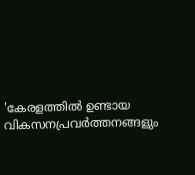'കേരളത്തിൽ ഉണ്ടായ വികസനപ്രവർത്തനങ്ങളും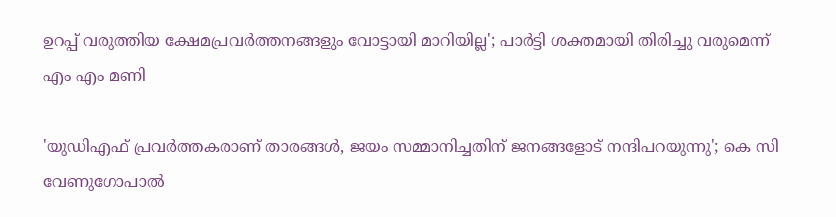ഉറപ്പ് വരുത്തിയ ക്ഷേമപ്രവർത്തനങ്ങളും വോട്ടായി മാറിയില്ല'; പാർട്ടി ശക്തമായി തിരിച്ചു വരുമെന്ന് എം എം മണി

'യുഡിഎഫ് പ്രവർത്തകരാണ് താരങ്ങൾ, ജയം സമ്മാനിച്ചതിന് ജനങ്ങളോട് നന്ദിപറയുന്നു'; കെ സി വേണുഗോപാൽ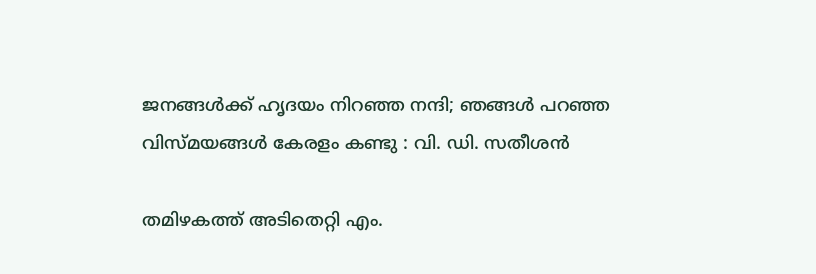ജനങ്ങൾക്ക് ഹൃദയം നിറഞ്ഞ നന്ദി; ഞങ്ങൾ പറഞ്ഞ വിസ്മയങ്ങൾ കേരളം കണ്ടു : വി. ഡി. സതീശൻ

തമിഴകത്ത് അടിതെറ്റി എം.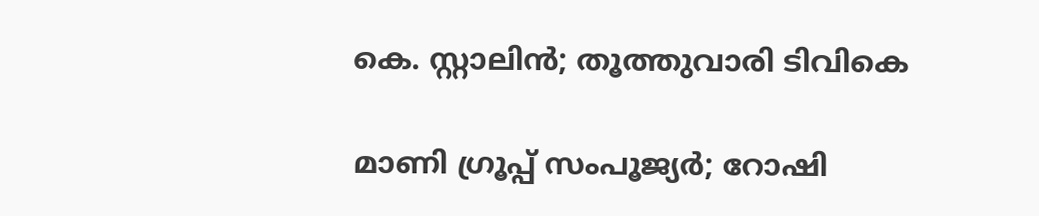കെ. സ്റ്റാലിൻ; തൂത്തുവാരി ടിവികെ

മാണി ഗ്രൂപ്പ് സംപൂജ്യർ; റോഷി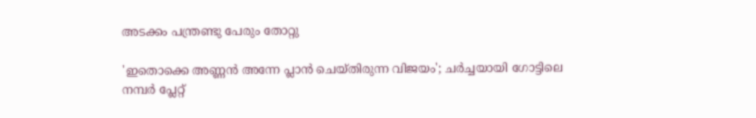അടക്കം പന്ത്രണ്ടു പേരും തോറ്റു

'ഇതൊക്കെ അണ്ണൻ അന്നേ പ്ലാൻ ചെയ്തിരുന്ന വിജയം'; ചർച്ചയായി ഗോട്ടിലെ നമ്പര്‍ പ്ലേറ്റ്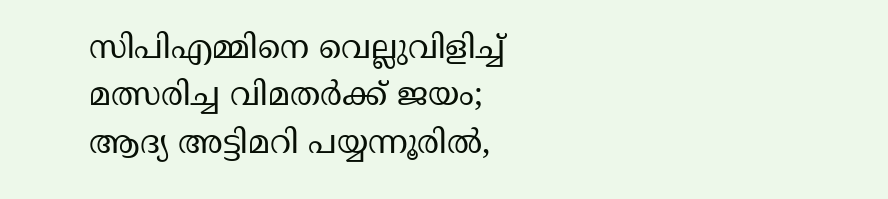സിപിഎമ്മിനെ വെല്ലുവിളിച്ച് മത്സരിച്ച വിമതർക്ക് ജയം; ആദ്യ അട്ടിമറി പയ്യന്നൂരിൽ,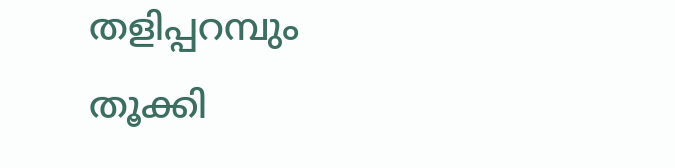തളിപ്പറമ്പും തൂക്കി